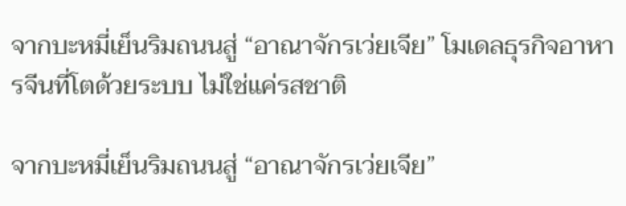จากบะหมี่เย็นริมถนนสู่ “อาณาจักรเว่ยเจีย” โมเดลธุรกิจอาหารจีนที่โตด้วยระบบ ไม่ใช่แค่รสชาติ

จากบะหมี่เย็นริมถนนสู่ “อาณาจักรเว่ยเจีย”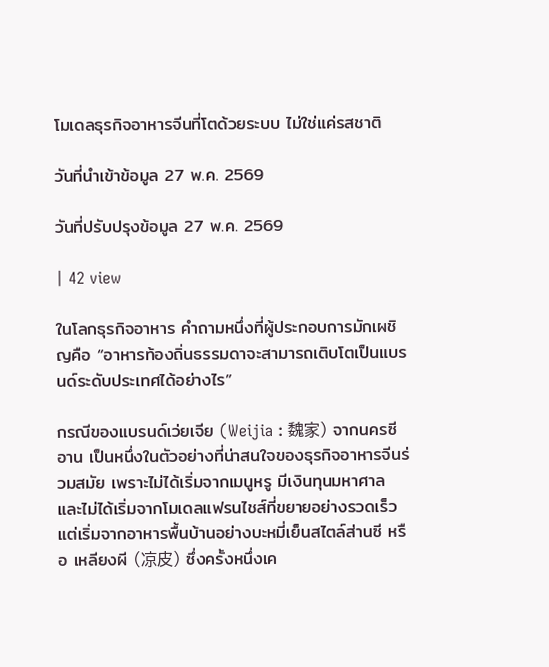โมเดลธุรกิจอาหารจีนที่โตด้วยระบบ ไม่ใช่แค่รสชาติ

วันที่นำเข้าข้อมูล 27 พ.ค. 2569

วันที่ปรับปรุงข้อมูล 27 พ.ค. 2569

| 42 view

ในโลกธุรกิจอาหาร คำถามหนึ่งที่ผู้ประกอบการมักเผชิญคือ “อาหารท้องถิ่นธรรมดาจะสามารถเติบโตเป็นแบรนด์ระดับประเทศได้อย่างไร”

กรณีของแบรนด์เว่ยเจีย (Weijia : 魏家) จากนครซีอาน เป็นหนึ่งในตัวอย่างที่น่าสนใจของธุรกิจอาหารจีนร่วมสมัย เพราะไม่ได้เริ่มจากเมนูหรู มีเงินทุนมหาศาล และไม่ได้เริ่มจากโมเดลแฟรนไชส์ที่ขยายอย่างรวดเร็ว แต่เริ่มจากอาหารพื้นบ้านอย่างบะหมี่เย็นสไตล์ส่านซี หรือ เหลียงผี (凉皮) ซึ่งครั้งหนึ่งเค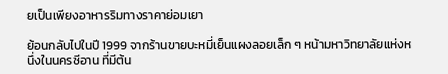ยเป็นเพียงอาหารริมทางราคาย่อมเยา

ย้อนกลับไปในปี 1999 จากร้านขายบะหมี่เย็นแผงลอยเล็ก ๆ หน้ามหาวิทยาลัยแห่งหนึ่งในนครซีอาน ที่มีต้น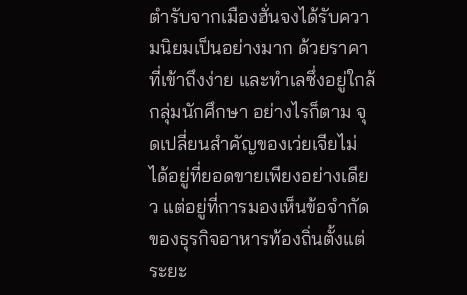ตำรับจากเมืองฮั่นจงได้รับความนิยมเป็นอย่างมาก ด้วยราคาที่เข้าถึงง่าย และทำเลซึ่งอยู่ใกล้กลุ่มนักศึกษา อย่างไรก็ตาม จุดเปลี่ยนสำคัญของเว่ยเจียไม่ได้อยู่ที่ยอดขายเพียงอย่างเดียว แต่อยู่ที่การมองเห็นข้อจำกัดของธุรกิจอาหารท้องถิ่นตั้งแต่ระยะ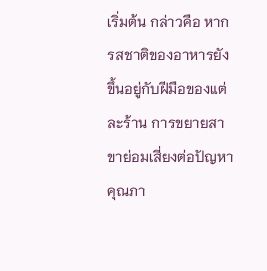เริ่มต้น กล่าวคือ หากรสชาติของอาหารยังขึ้นอยู่กับฝีมือของแต่ละร้าน การขยายสาขาย่อมเสี่ยงต่อปัญหาคุณภา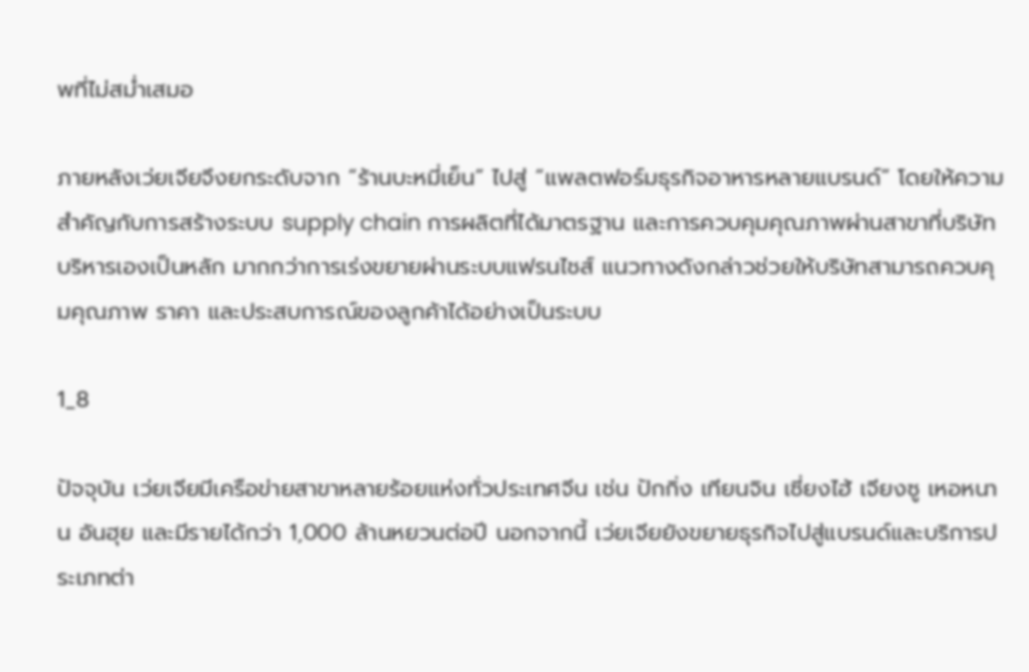พที่ไม่สม่ำเสมอ

ภายหลังเว่ยเจียจึงยกระดับจาก “ร้านบะหมี่เย็น” ไปสู่ “แพลตฟอร์มธุรกิจอาหารหลายแบรนด์” โดยให้ความสำคัญกับการสร้างระบบ supply chain การผลิตที่ได้มาตรฐาน และการควบคุมคุณภาพผ่านสาขาที่บริษัทบริหารเองเป็นหลัก มากกว่าการเร่งขยายผ่านระบบแฟรนไชส์ แนวทางดังกล่าวช่วยให้บริษัทสามารถควบคุมคุณภาพ ราคา และประสบการณ์ของลูกค้าได้อย่างเป็นระบบ

1_8

ปัจจุบัน เว่ยเจียมีเครือข่ายสาขาหลายร้อยแห่งทั่วประเทศจีน เช่น ปักกิ่ง เทียนจิน เซี่ยงไฮ้ เจียงซู เหอหนาน อันฮุย และมีรายได้กว่า 1,000 ล้านหยวนต่อปี นอกจากนี้ เว่ยเจียยังขยายธุรกิจไปสู่แบรนด์และบริการประเภทต่า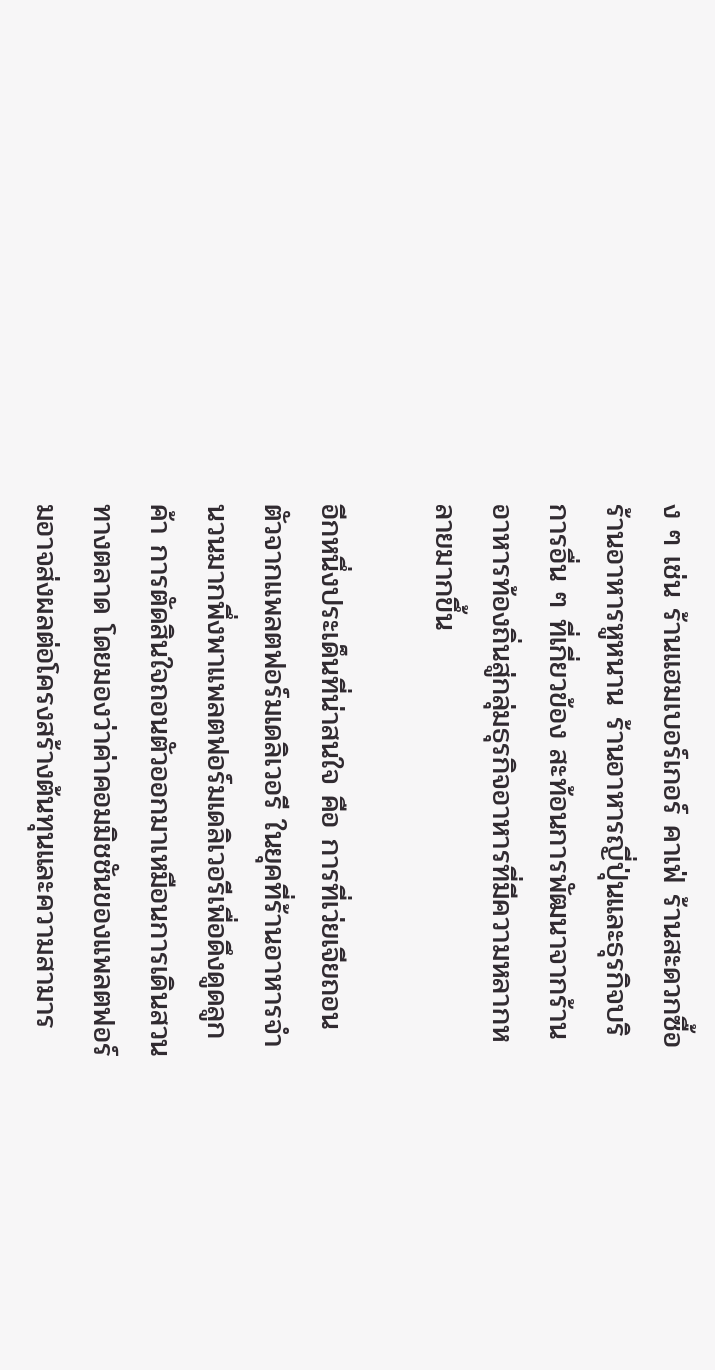ง ๆ เช่น ร้านแฮมเบอร์เกอร์ คาเฟ่ ร้านสะดวกซื้อ ร้านอาหารหูหนาน ร้านอาหารญี่ปุ่นและธุรกิจบริการอื่น ๆ ที่เกี่ยวข้อง สะท้อนการพัฒนาจากร้านอาหารท้องถิ่นสู่กลุ่มธุรกิจอาหารที่มีความหลากหลายมากขึ้น

อีกหนึ่งประเด็นที่น่าสนใจ คือ การที่เว่ยเจียถอนตัวจากแพลตฟอร์มเดลิเวอรี ในยุคที่ร้านอาหารจำนวนมากพึ่งพาแพลตฟอร์มเดลิเวอรีเพื่อดึงดูดลูกค้า การตัดสินใจถอนตัวออกมาเหมือนการเดินสวนทางตลาด โดยมองว่าค่าคอมมิชชันของแพลตฟอร์มอาจส่งผลต่อโครงสร้างต้นทุนและความสามาร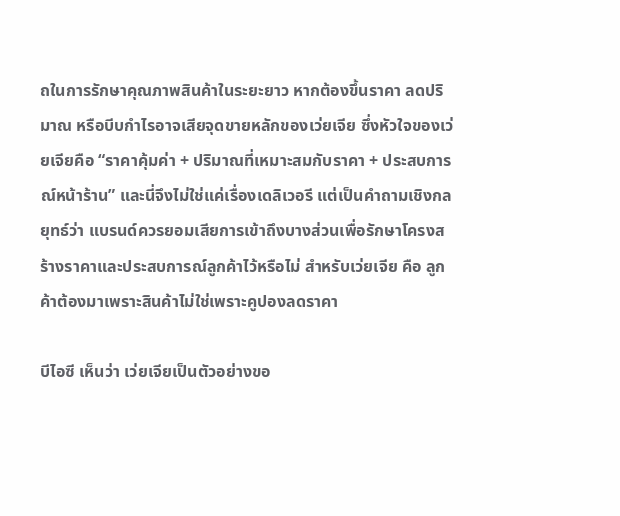ถในการรักษาคุณภาพสินค้าในระยะยาว หากต้องขึ้นราคา ลดปริมาณ หรือบีบกำไรอาจเสียจุดขายหลักของเว่ยเจีย ซึ่งหัวใจของเว่ยเจียคือ “ราคาคุ้มค่า + ปริมาณที่เหมาะสมกับราคา + ประสบการณ์หน้าร้าน” และนี่จึงไม่ใช่แค่เรื่องเดลิเวอรี แต่เป็นคำถามเชิงกลยุทธ์ว่า แบรนด์ควรยอมเสียการเข้าถึงบางส่วนเพื่อรักษาโครงสร้างราคาและประสบการณ์ลูกค้าไว้หรือไม่ สำหรับเว่ยเจีย คือ ลูกค้าต้องมาเพราะสินค้าไม่ใช่เพราะคูปองลดราคา

บีไอซี เห็นว่า เว่ยเจียเป็นตัวอย่างขอ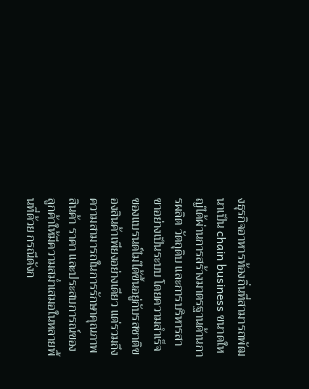งธุรกิจอาหารท้องถิ่นที่สามารถพัฒนาเป็น chain business ขนาดใหญ่ได้ผ่านการสร้างมาตรฐานด้านการผลิต วัตถุดิบ และการบริหารสาขาอย่างเป็นระบบ โดยความสำเร็จของแบรนด์ไม่ได้ขึ้นอยู่กับรสชาติของสินค้าเพียงอย่างเดียว แต่รวมถึงความสามารถในการรักษาคุณภาพสินค้า ราคา และประสบการณ์ของลูกค้าให้มีความสม่ำเสมอในหลายพื้นที่ด้วย กรณีดังก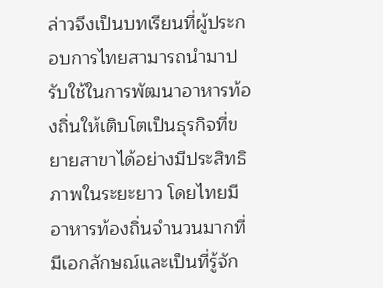ล่าวจึงเป็นบทเรียนที่ผู้ประกอบการไทยสามารถนำมาปรับใช้ในการพัฒนาอาหารท้องถิ่นให้เติบโตเป็นธุรกิจที่ขยายสาขาได้อย่างมีประสิทธิภาพในระยะยาว โดยไทยมีอาหารท้องถิ่นจำนวนมากที่มีเอกลักษณ์และเป็นที่รู้จัก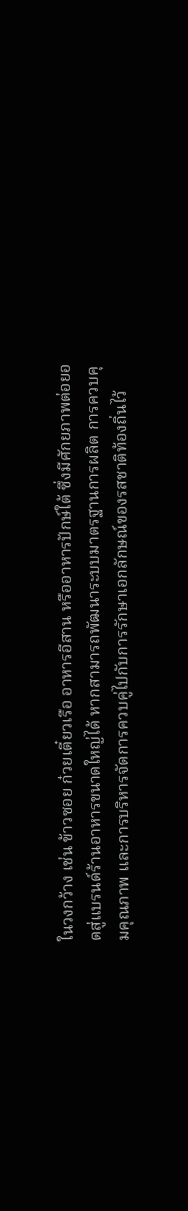ในวงกว้าง เช่น ข้าวซอย ก๋วยเตี๋ยวเรือ อาหารอีสาน หรืออาหารปักษ์ใต้ ซึ่งมีศักยภาพต่อยอดสู่แบรนด์ร้านอาหารขนาดใหญ่ได้ หากสามารถพัฒนาระบบมาตรฐานการผลิต การควบคุมคุณภาพ และการบริหารจัดการควบคู่ไปกับการรักษาเอกลักษณ์ของรสชาติท้องถิ่นไว้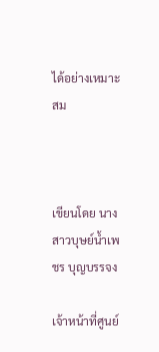ได้อย่างเหมาะสม



เขียนโดย นางสาวบุษย์น้ำเพชร บุญบรรจง

เจ้าหน้าที่ศูนย์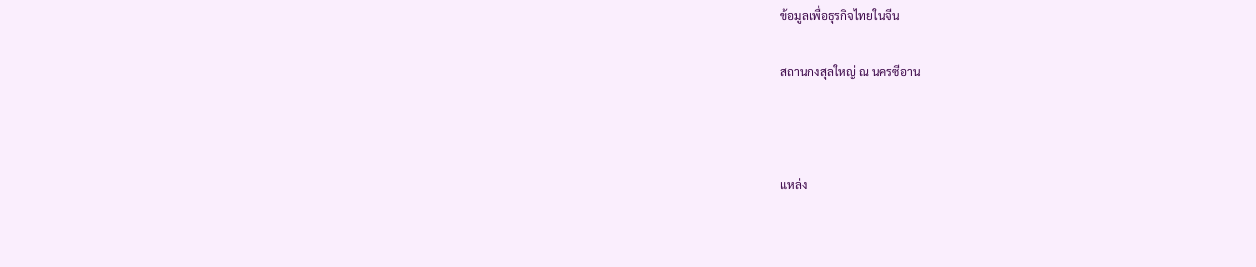ข้อมูลเพื่อธุรกิจไทยในจีน

สถานกงสุลใหญ่ ณ นครซีอาน



แหล่ง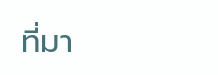ที่มา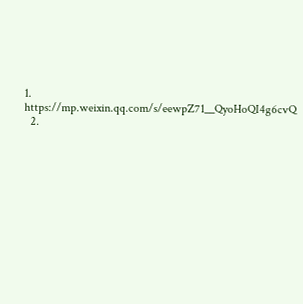1. https://mp.weixin.qq.com/s/eewpZ71__QyoHoQI4g6cvQ
  2.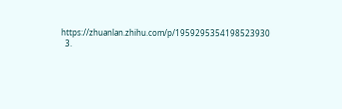https://zhuanlan.zhihu.com/p/1959295354198523930
  3.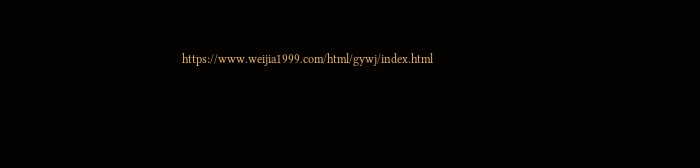https://www.weijia1999.com/html/gywj/index.html